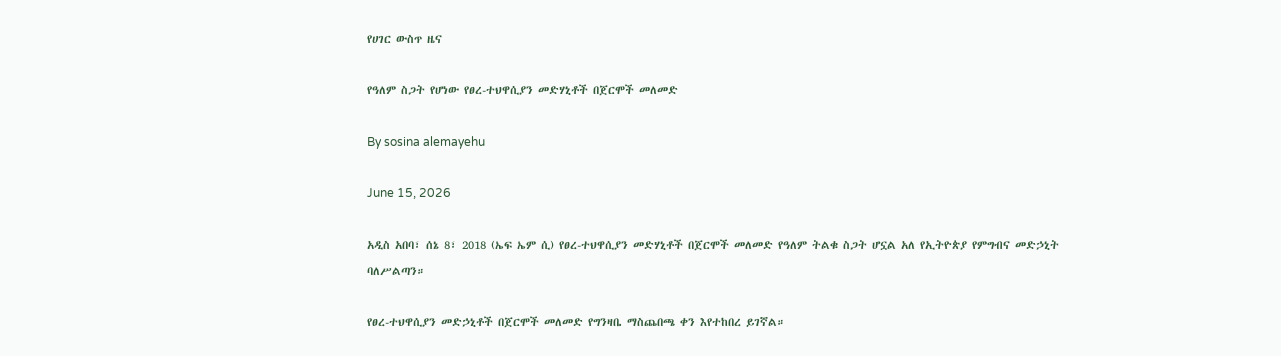የሀገር ውስጥ ዜና

የዓለም ስጋት የሆነው የፀረ-ተህዋሲያን መድሃኒቶች በጀርሞች መለመድ

By sosina alemayehu

June 15, 2026

አዲስ አበባ፣ ሰኔ 8፣ 2018 (ኤፍ ኤም ሲ) የፀረ-ተህዋሲያን መድሃኒቶች በጀርሞች መለመድ የዓለም ትልቁ ስጋት ሆኗል አለ የኢትዮጵያ የምግብና መድኃኒት ባለሥልጣን።

የፀረ-ተህዋሲያን መድኃኒቶች በጀርሞች መለመድ የግንዛቤ ማስጨበጫ ቀን እየተከበረ ይገኛል።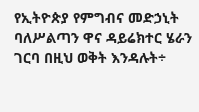የኢትዮጵያ የምግብና መድኃኒት ባለሥልጣን ዋና ዳይሬክተር ሄራን ገርባ በዚህ ወቅት እንዳሉት÷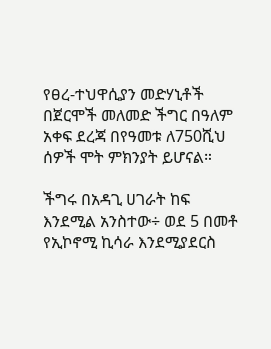የፀረ-ተህዋሲያን መድሃኒቶች በጀርሞች መለመድ ችግር በዓለም አቀፍ ደረጃ በየዓመቱ ለ750ሺህ ሰዎች ሞት ምክንያት ይሆናል።

ችግሩ በአዳጊ ሀገራት ከፍ እንደሚል አንስተው÷ ወደ 5 በመቶ የኢኮኖሚ ኪሳራ እንደሚያደርስ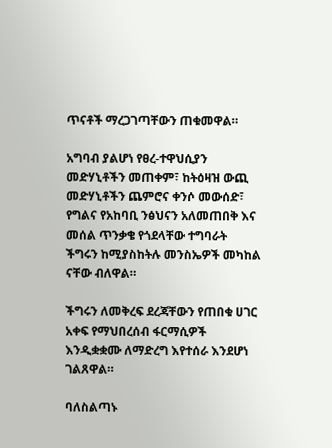ጥናቶች ማረጋገጣቸውን ጠቁመዋል።

አግባብ ያልሆነ የፀረ-ተዋህሲያን መድሃኒቶችን መጠቀም፣ ከትዕዛዝ ውጪ መድሃኒቶችን ጨምሮና ቀንሶ መውሰድ፣ የግልና የአከባቢ ንፅህናን አለመጠበቅ እና መሰል ጥንቃቄ የጎደላቸው ተግባራት ችግሩን ከሚያስከትሉ መንስኤዎች መካከል ናቸው ብለዋል።

ችግሩን ለመቅረፍ ደረጃቸውን የጠበቁ ሀገር አቀፍ የማህበረሰብ ፋርማሲዎች እንዲቋቋሙ ለማድረግ እየተሰራ እንደሆነ ገልጸዋል።

ባለስልጣኑ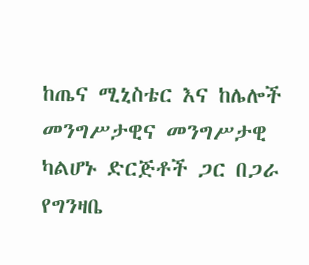ከጤና ሚኒስቴር እና ከሌሎች መንግሥታዊና መንግሥታዊ ካልሆኑ ድርጅቶች ጋር በጋራ የግንዛቤ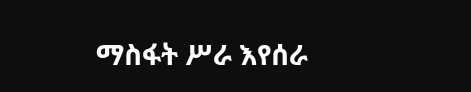ማስፋት ሥራ እየሰራ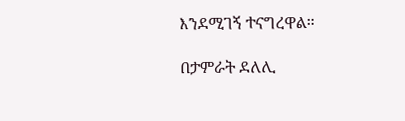እንደሚገኝ ተናግረዋል።

በታምራት ደለሊ